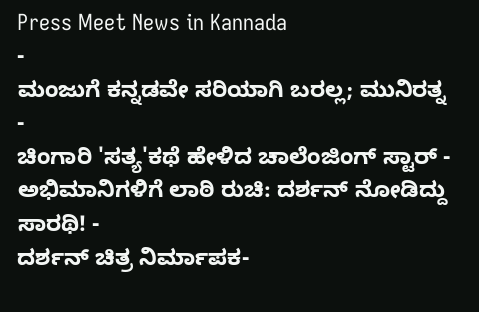Press Meet News in Kannada
-
ಮಂಜುಗೆ ಕನ್ನಡವೇ ಸರಿಯಾಗಿ ಬರಲ್ಲ; ಮುನಿರತ್ನ -
ಚಿಂಗಾರಿ 'ಸತ್ಯ'ಕಥೆ ಹೇಳಿದ ಚಾಲೆಂಜಿಂಗ್ ಸ್ಟಾರ್ -
ಅಭಿಮಾನಿಗಳಿಗೆ ಲಾಠಿ ರುಚಿ: ದರ್ಶನ್ ನೋಡಿದ್ದು ಸಾರಥಿ! -
ದರ್ಶನ್ ಚಿತ್ರ ನಿರ್ಮಾಪಕ-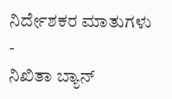ನಿರ್ದೇಶಕರ ಮಾತುಗಳು -
ನಿಖಿತಾ ಬ್ಯಾನ್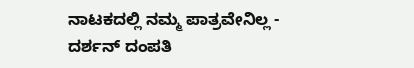ನಾಟಕದಲ್ಲಿ ನಮ್ಮ ಪಾತ್ರವೇನಿಲ್ಲ -
ದರ್ಶನ್ ದಂಪತಿ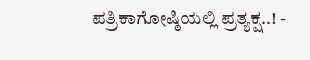ಪತ್ರಿಕಾಗೋಷ್ಠಿಯಲ್ಲಿ ಪ್ರತ್ಯಕ್ಷ..! -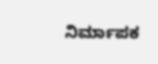ನಿರ್ಮಾಪಕ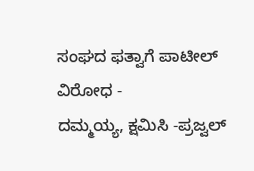ಸಂಘದ ಫತ್ವಾಗೆ ಪಾಟೀಲ್ ವಿರೋಧ -
ದಮ್ಮಯ್ಯ, ಕ್ಷಮಿಸಿ -ಪ್ರಜ್ವಲ್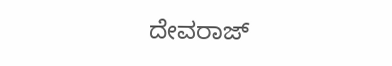ದೇವರಾಜ್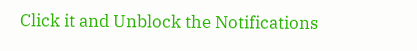Click it and Unblock the Notifications